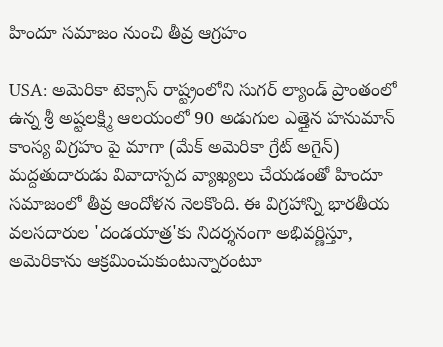హిందూ సమాజం నుంచి తీవ్ర ఆగ్రహం

USA: అమెరికా టెక్సాస్‌ రాష్ట్రంలోని సుగర్‌ ల్యాండ్‌ ప్రాంతంలో ఉన్న శ్రీ అష్టలక్ష్మి ఆలయంలో 90 అడుగుల ఎత్తైన హనుమాన్‌ కాంస్య విగ్రహం పై మాగా (మేక్ అమెరికా గ్రేట్ అగైన్) మద్దతుదారుడు వివాదాస్పద వ్యాఖ్యలు చేయడంతో హిందూ సమాజంలో తీవ్ర ఆందోళన నెలకొంది. ఈ విగ్రహాన్ని భారతీయ వలసదారుల 'దండయాత్ర'కు నిదర్శనంగా అభివర్ణిస్తూ, అమెరికాను ఆక్రమించుకుంటున్నారంటూ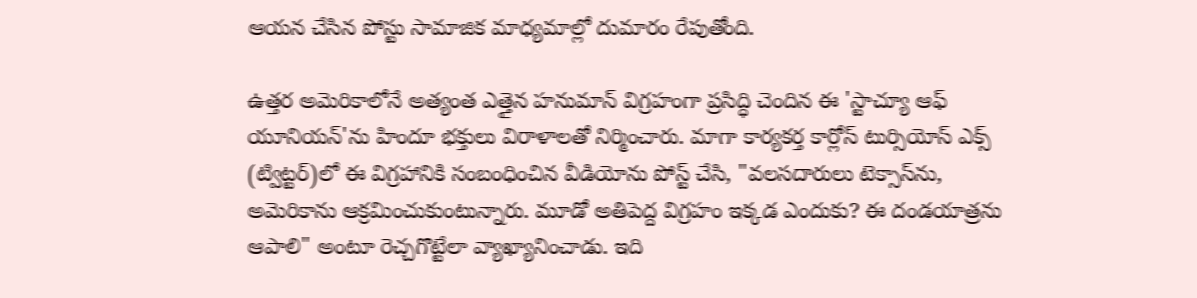ఆయన చేసిన పోస్టు సామాజిక మాధ్యమాల్లో దుమారం రేపుతోంది.

ఉత్తర అమెరికాలోనే అత్యంత ఎత్తైన హనుమాన్‌ విగ్రహంగా ప్రసిద్ధి చెందిన ఈ 'స్టాచ్యూ ఆఫ్‌ యూనియన్‌'ను హిందూ భక్తులు విరాళాలతో నిర్మించారు. మాగా కార్యకర్త కార్లోస్‌ టుర్సియోస్‌ ఎక్స్‌ (ట్విట్టర్‌)లో ఈ విగ్రహానికి సంబంధించిన వీడియోను పోస్ట్‌ చేసి, "వలసదారులు టెక్సాస్‌ను, అమెరికాను ఆక్రమించుకుంటున్నారు. మూడో అతిపెద్ద విగ్రహం ఇక్కడ ఎందుకు? ఈ దండయాత్రను ఆపాలి" అంటూ రెచ్చగొట్టేలా వ్యాఖ్యానించాడు. ఇది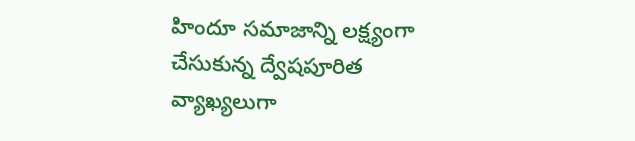హిందూ సమాజాన్ని లక్ష్యంగా చేసుకున్న ద్వేషపూరిత వ్యాఖ్యలుగా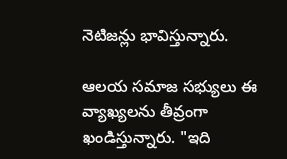నెటిజన్లు భావిస్తున్నారు.

ఆలయ సమాజ సభ్యులు ఈ వ్యాఖ్యలను తీవ్రంగా ఖండిస్తున్నారు. "ఇది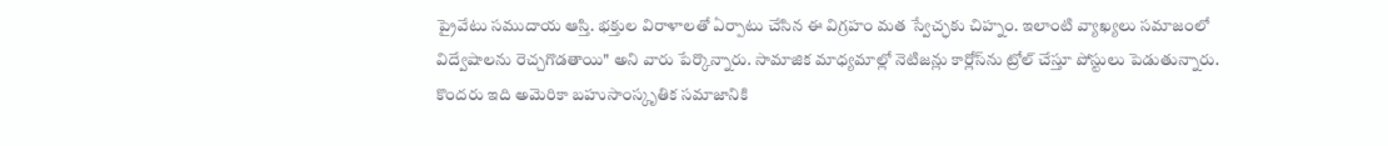ప్రైవేటు సముదాయ ఆస్తి. భక్తుల విరాళాలతో ఏర్పాటు చేసిన ఈ విగ్రహం మత స్వేచ్ఛకు చిహ్నం. ఇలాంటి వ్యాఖ్యలు సమాజంలో విద్వేషాలను రెచ్చగొడతాయి" అని వారు పేర్కొన్నారు. సామాజిక మాధ్యమాల్లో నెటిజన్లు కార్లోస్‌ను ట్రోల్‌ చేస్తూ పోస్టులు పెడుతున్నారు. కొందరు ఇది అమెరికా బహుసాంస్కృతిక సమాజానికి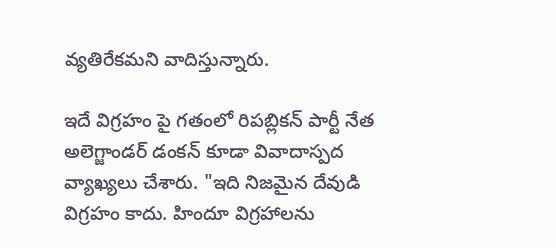వ్యతిరేకమని వాదిస్తున్నారు.

ఇదే విగ్రహం పై గతంలో రిపబ్లికన్‌ పార్టీ నేత అలెగ్జాండర్‌ డంకన్‌ కూడా వివాదాస్పద వ్యాఖ్యలు చేశారు. "ఇది నిజమైన దేవుడి విగ్రహం కాదు. హిందూ విగ్రహాలను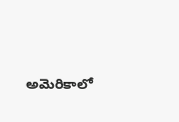అమెరికాలో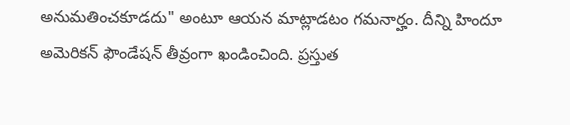అనుమతించకూడదు" అంటూ ఆయన మాట్లాడటం గమనార్హం. దీన్ని హిందూ అమెరికన్‌ ఫౌండేషన్‌ తీవ్రంగా ఖండించింది. ప్రస్తుత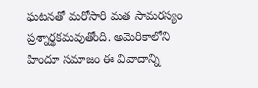ఘటనతో మరోసారి మత సామరస్యం ప్రశ్నార్థకమవుతోంది. అమెరికాలోని హిందూ సమాజం ఈ వివాదాన్ని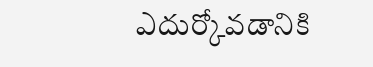ఎదుర్కోవడానికి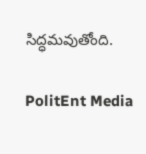సిద్ధమవుతోంది.

PolitEnt Media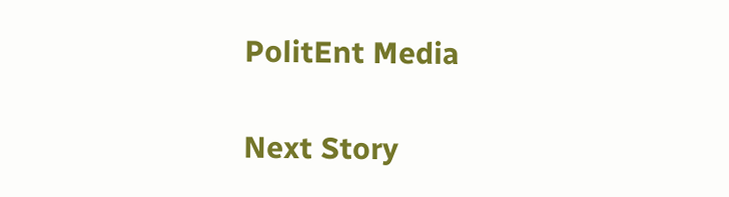PolitEnt Media

Next Story